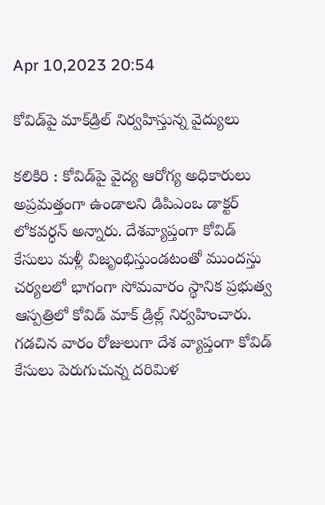Apr 10,2023 20:54

కోవిడ్‌పై మాక్‌డ్రిల్‌ నిర్వహిస్తున్న వైద్యులు

కలికిరి : కోవిడ్‌పై వైద్య ఆరోగ్య అధికారులు అప్రమత్తంగా ఉండాలని డిపిఎంఒ డాక్టర్‌ లోకవర్ధన్‌ అన్నారు. దేశవ్యాప్తంగా కోవిడ్‌ కేసులు మళ్లీ విజృంభిస్తుండటంతో ముందస్తు చర్యలలో భాగంగా సోమవారం స్థానిక ప్రభుత్వ ఆస్పత్రిలో కోవిడ్‌ మాక్‌ డ్రిల్ల్‌ నిర్వహించారు. గడచిన వారం రోజులుగా దేశ వ్యాప్తంగా కోవిడ్‌ కేసులు పెరుగుచున్న దరిమిళ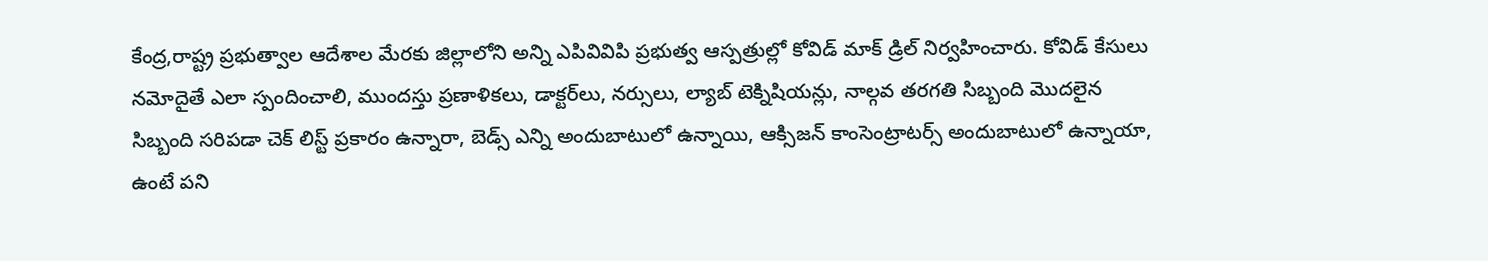కేంద్ర,రాష్ట్ర ప్రభుత్వాల ఆదేశాల మేరకు జిల్లాలోని అన్ని ఎపివివిపి ప్రభుత్వ ఆస్పత్రుల్లో కోవిడ్‌ మాక్‌ డ్రిల్‌ నిర్వహించారు. కోవిడ్‌ కేసులు నమోదైతే ఎలా స్పందించాలి, ముందస్తు ప్రణాళికలు, డాక్టర్‌లు, నర్సులు, ల్యాబ్‌ టెక్నిషియన్లు, నాల్గవ తరగతి సిబ్బంది మొదలైన సిబ్బంది సరిపడా చెక్‌ లిస్ట్‌ ప్రకారం ఉన్నారా, బెడ్స్‌ ఎన్ని అందుబాటులో ఉన్నాయి, ఆక్సిజన్‌ కాంసెంట్రాటర్స్‌ అందుబాటులో ఉన్నాయా, ఉంటే పని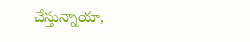చేస్తున్నాయా,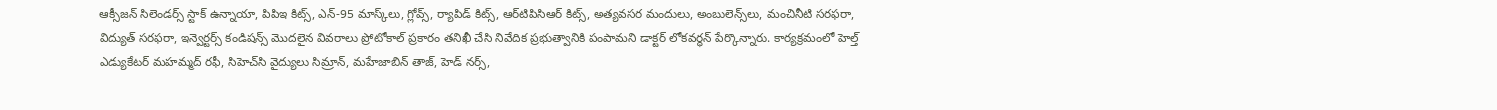ఆక్సీజన్‌ సిలెండర్స్‌ స్టాక్‌ ఉన్నాయా, పిపిఇ కిట్స్‌, ఎన్‌-95 మాస్క్‌లు, గ్లోవ్స్‌, ర్యాపిడ్‌ కిట్స్‌, ఆర్‌టిపిసిఆర్‌ కిట్స్‌, అత్యవసర మందులు, అంబులెన్స్‌లు, మంచినీటి సరఫరా, విద్యుత్‌ సరఫరా, ఇన్వెర్టర్స్‌ కండిషన్స్‌ మొదలైన వివరాలు ప్రోటోకాల్‌ ప్రకారం తనిఖీ చేసి నివేదిక ప్రభుత్వానికి పంపామని డాక్టర్‌ లోకవర్ధన్‌ పేర్కొన్నారు. కార్యక్రమంలో హెల్త్‌ ఎడ్యుకేటర్‌ మహమ్మద్‌ రఫీ, సిహెచ్‌సి వైద్యులు సిమ్రాన్‌, మహేజాబిన్‌ తాజ్‌, హెడ్‌ నర్స్‌,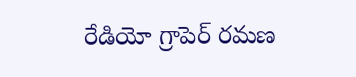రేడియో గ్రాపెర్‌ రమణ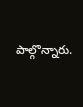పాల్గొన్నారు.